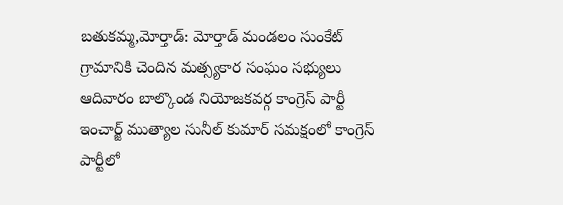బతుకమ్మ,మోర్తాడ్: మోర్తాడ్ మండలం సుంకేట్ గ్రామానికి చెందిన మత్స్యకార సంఘం సభ్యులు ఆదివారం బాల్కొండ నియోజకవర్గ కాంగ్రెస్ పార్టీ ఇంచార్జ్ ముత్యాల సునీల్ కుమార్ సమక్షంలో కాంగ్రెస్ పార్టీలో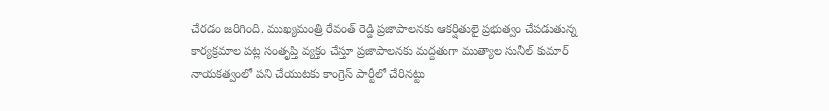చేరడం జరిగింది. ముఖ్యమంత్రి రేవంత్ రెడ్డి ప్రజాపాలనకు ఆకర్షితులై ప్రభుత్వం చేపడుతున్న కార్యక్రమాల పట్ల సంతృప్తి వ్యక్తం చేస్తూ ప్రజాపాలనకు మద్దతుగా ముత్యాల సునీల్ కుమార్ నాయకత్వంలో పని చేయుటకు కాంగ్రెస్ పార్టీలో చేరినట్టు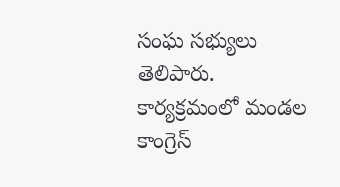సంఘ సభ్యులు తెలిపారు. కార్యక్రమంలో మండల కాంగ్రెస్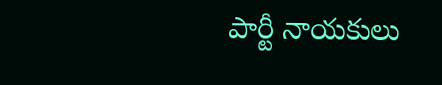పార్టీ నాయకులు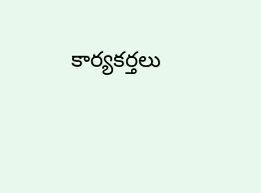కార్యకర్తలు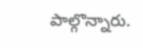పాల్గొన్నారు.